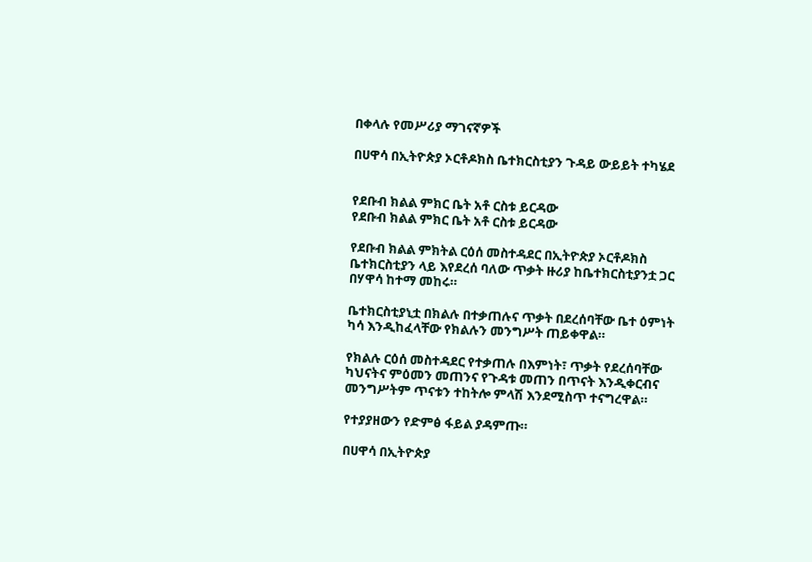በቀላሉ የመሥሪያ ማገናኛዎች

በሀዋሳ በኢትዮጵያ ኦርቶዶክስ ቤተክርስቲያን ጉዳይ ውይይት ተካሄደ


የደቡብ ክልል ምክር ቤት አቶ ርስቱ ይርዳው
የደቡብ ክልል ምክር ቤት አቶ ርስቱ ይርዳው

የደቡብ ክልል ምክትል ርዕሰ መስተዳደር በኢትዮጵያ ኦርቶዶክስ ቤተክርስቲያን ላይ እየደረሰ ባለው ጥቃት ዙሪያ ከቤተክርስቲያንቷ ጋር በሃዋሳ ከተማ መከሩ።

ቤተክርስቲያኒቷ በክልሉ በተቃጠሉና ጥቃት በደረሰባቸው ቤተ ዕምነት ካሳ እንዲከፈላቸው የክልሉን መንግሥት ጠይቀዋል።

የክልሉ ርዕሰ መስተዳደር የተቃጠሉ በእምነት፣ ጥቃት የደረሰባቸው ካህናትና ምዕመን መጠንና የጉዳቱ መጠን በጥናት እንዲቀርብና መንግሥትም ጥናቱን ተከትሎ ምላሽ እንደሚስጥ ተናግረዋል።

የተያያዘውን የድምፅ ፋይል ያዳምጡ።

በሀዋሳ በኢትዮጵያ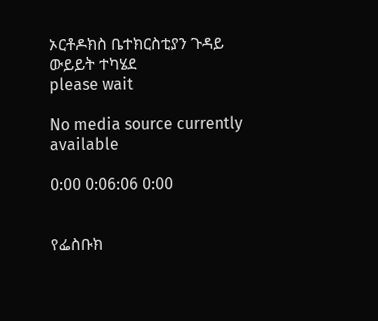ኦርቶዶክስ ቤተክርስቲያን ጉዳይ ውይይት ተካሄደ
please wait

No media source currently available

0:00 0:06:06 0:00


የፌስቡክ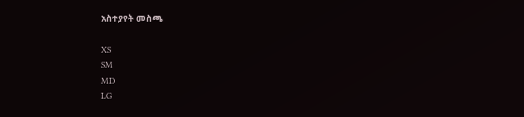አስተያየት መስጫ

XS
SM
MD
LG